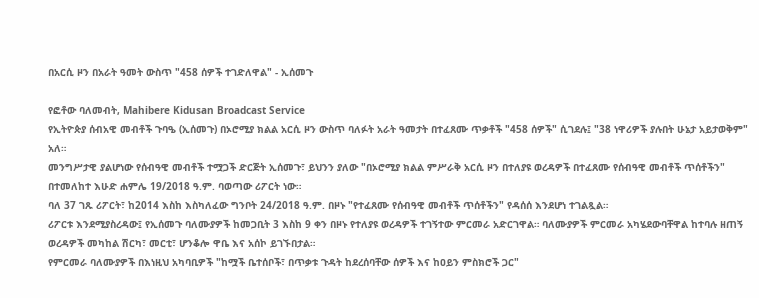በአርሲ ዞን በአራት ዓመት ውስጥ "458 ሰዎች ተገድለዋል" - ኢሰመጉ

የፎቶው ባለመብት, Mahibere Kidusan Broadcast Service
የኢትዮጵያ ሰብአዊ መብቶች ጉባዔ (ኢሰመጉ) በኦሮሚያ ክልል አርሲ ዞን ውስጥ ባለፉት አራት ዓመታት በተፈጸሙ ጥቃቶች "458 ሰዎች" ሲገደሉ፤ "38 ነዋሪዎች ያሉበት ሁኔታ አይታወቅም" አለ።
መንግሥታዊ ያልሆነው የሰብዓዊ መብቶች ተሟጋች ድርጅት ኢሰመጉ፣ ይህንን ያለው "በኦሮሚያ ክልል ምሥራቅ አርሲ ዞን በተለያዩ ወረዳዎች በተፈጸሙ የሰብዓዊ መብቶች ጥሰቶችን" በተመለከተ እሁድ ሐምሌ 19/2018 ዓ.ም. ባወጣው ሪፖርት ነው።
ባለ 37 ገጹ ሪፖርት፣ ከ2014 እስከ እስካለፈው ግንቦት 24/2018 ዓ.ም. በዞኑ "የተፈጸሙ የሰብዓዊ መብቶች ጥሰቶችን" የዳሰሰ እንደሆነ ተገልጿል።
ሪፖርቱ እንደሚያስረዳው፤ የኢሰመጉ ባለሙያዎች ከመጋቢት 3 እስከ 9 ቀን በዞኑ የተለያዩ ወረዳዎች ተገኝተው ምርመራ አድርገዋል። ባለሙያዎች ምርመራ አካሄደውባቸዋል ከተባሉ ዘጠኝ ወረዳዎች መካከል ሽርካ፣ መርቲ፣ ሆንቆሎ ዋቤ እና አሰኮ ይገኙበታል።
የምርመራ ባለሙያዎች በእነዚህ አካባቢዎች "ከሟች ቤተሰቦች፣ በጥቃቱ ጉዳት ከደረሰባቸው ሰዎች እና ከዐይን ምስክሮች ጋር"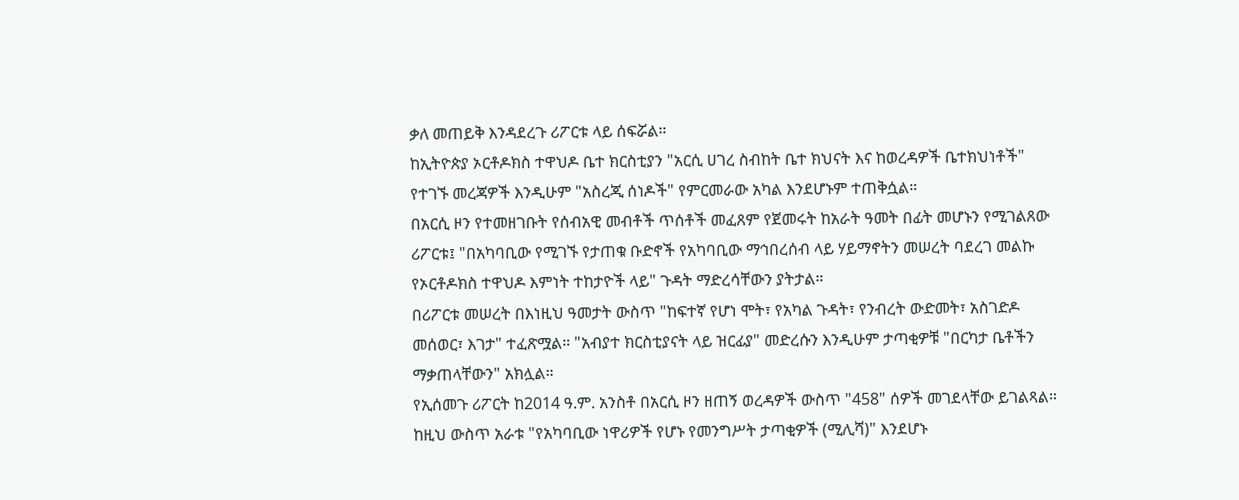ቃለ መጠይቅ እንዳደረጉ ሪፖርቱ ላይ ሰፍሯል።
ከኢትዮጵያ ኦርቶዶክስ ተዋህዶ ቤተ ክርስቲያን "አርሲ ሀገረ ስብከት ቤተ ክህናት እና ከወረዳዎች ቤተክህነቶች" የተገኙ መረጃዎች እንዲሁም "አስረጂ ሰነዶች" የምርመራው አካል እንደሆኑም ተጠቅሷል።
በአርሲ ዞን የተመዘገቡት የሰብአዊ መብቶች ጥሰቶች መፈጸም የጀመሩት ከአራት ዓመት በፊት መሆኑን የሚገልጸው ሪፖርቱ፤ "በአካባቢው የሚገኙ የታጠቁ ቡድኖች የአካባቢው ማኅበረሰብ ላይ ሃይማኖትን መሠረት ባደረገ መልኩ የኦርቶዶክስ ተዋህዶ እምነት ተከታዮች ላይ" ጉዳት ማድረሳቸውን ያትታል።
በሪፖርቱ መሠረት በእነዚህ ዓመታት ውስጥ "ከፍተኛ የሆነ ሞት፣ የአካል ጉዳት፣ የንብረት ውድመት፣ አስገድዶ መሰወር፣ እገታ" ተፈጽሟል። "አብያተ ክርስቲያናት ላይ ዝርፊያ" መድረሱን እንዲሁም ታጣቂዎቹ "በርካታ ቤቶችን ማቃጠላቸውን" አክሏል።
የኢሰመጉ ሪፖርት ከ2014 ዓ.ም. አንስቶ በአርሲ ዞን ዘጠኝ ወረዳዎች ውስጥ "458" ሰዎች መገደላቸው ይገልጻል። ከዚህ ውስጥ አራቱ "የአካባቢው ነዋሪዎች የሆኑ የመንግሥት ታጣቂዎች (ሚሊሻ)" እንደሆኑ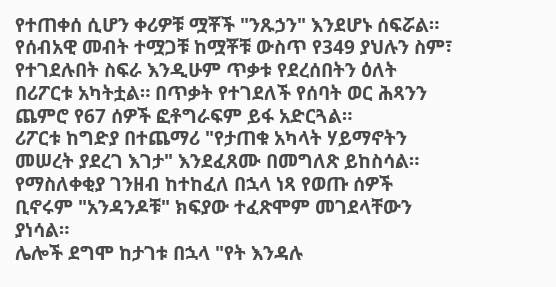የተጠቀሰ ሲሆን ቀሪዎቹ ሟቾች "ንጹኃን" እንደሆኑ ሰፍሯል።
የሰብአዊ መብት ተሟጋቹ ከሟቾቹ ውስጥ የ349 ያህሉን ስም፣ የተገደሉበት ስፍራ እንዲሁም ጥቃቱ የደረሰበትን ዕለት በሪፖርቱ አካትቷል። በጥቃት የተገደለች የሰባት ወር ሕጻንን ጨምሮ የ67 ሰዎች ፎቶግራፍም ይፋ አድርጓል።
ሪፖርቱ ከግድያ በተጨማሪ "የታጠቁ አካላት ሃይማኖትን መሠረት ያደረገ እገታ" እንደፈጸሙ በመግለጽ ይከስሳል። የማስለቀቂያ ገንዘብ ከተከፈለ በኋላ ነጻ የወጡ ሰዎች ቢኖሩም "አንዳንዶቹ" ክፍያው ተፈጽሞም መገደላቸውን ያነሳል።
ሌሎች ደግሞ ከታገቱ በኋላ "የት እንዳሉ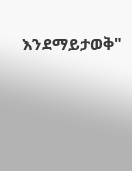እንደማይታወቅ"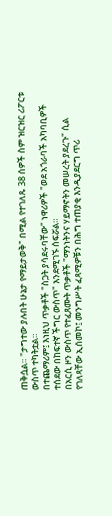ጠቅሷል። "ታግተው ያሉበት ሁኔታ የማይታወቅ" በሚል የተገለጹ 38 ሰዎች ስም ዝርዝር ሪፖርቱ ውስጥ ተካትቷል።
በተጨማሪም፤ እነዚህ ጥቃቶች "ስጋት ያሳደሩባቸው" ነዋሪዎች "ወደ አጎራባች አካባቢዎች ተሰደው በከፍተኛ ችግር ውስጥ" እንደሚገኙ ሰፍሯል።
በአርሲ ዞን ውስጥ የተፈጸሙት ጥቃቶች "ማንነትንና ሃይማኖትን መሠረት ያደረጉ" ሲል የገለጻቸው ኢሰመኮ፤ መንግሥት ፈጻሚዎቹን በሕግ ተጠያቂ እንዲያደርግ ጥሪ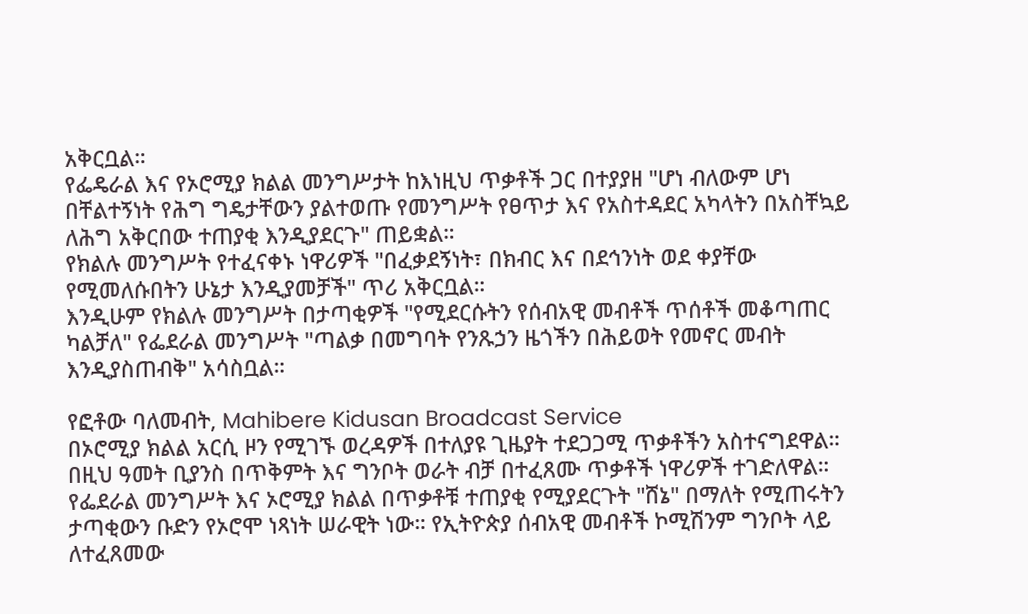አቅርቧል።
የፌዴራል እና የኦሮሚያ ክልል መንግሥታት ከእነዚህ ጥቃቶች ጋር በተያያዘ "ሆነ ብለውም ሆነ በቸልተኝነት የሕግ ግዴታቸውን ያልተወጡ የመንግሥት የፀጥታ እና የአስተዳደር አካላትን በአስቸኳይ ለሕግ አቅርበው ተጠያቂ እንዲያደርጉ" ጠይቋል።
የክልሉ መንግሥት የተፈናቀኑ ነዋሪዎች "በፈቃደኝነት፣ በክብር እና በደኅንነት ወደ ቀያቸው የሚመለሱበትን ሁኔታ እንዲያመቻች" ጥሪ አቅርቧል።
እንዲሁም የክልሉ መንግሥት በታጣቂዎች "የሚደርሱትን የሰብአዊ መብቶች ጥሰቶች መቆጣጠር ካልቻለ" የፌደራል መንግሥት "ጣልቃ በመግባት የንጹኃን ዜጎችን በሕይወት የመኖር መብት እንዲያስጠብቅ" አሳስቧል።

የፎቶው ባለመብት, Mahibere Kidusan Broadcast Service
በኦሮሚያ ክልል አርሲ ዞን የሚገኙ ወረዳዎች በተለያዩ ጊዜያት ተደጋጋሚ ጥቃቶችን አስተናግደዋል። በዚህ ዓመት ቢያንስ በጥቅምት እና ግንቦት ወራት ብቻ በተፈጸሙ ጥቃቶች ነዋሪዎች ተገድለዋል።
የፌደራል መንግሥት እና ኦሮሚያ ክልል በጥቃቶቹ ተጠያቂ የሚያደርጉት "ሸኔ" በማለት የሚጠሩትን ታጣቂውን ቡድን የኦሮሞ ነጻነት ሠራዊት ነው። የኢትዮጵያ ሰብአዊ መብቶች ኮሚሽንም ግንቦት ላይ ለተፈጸመው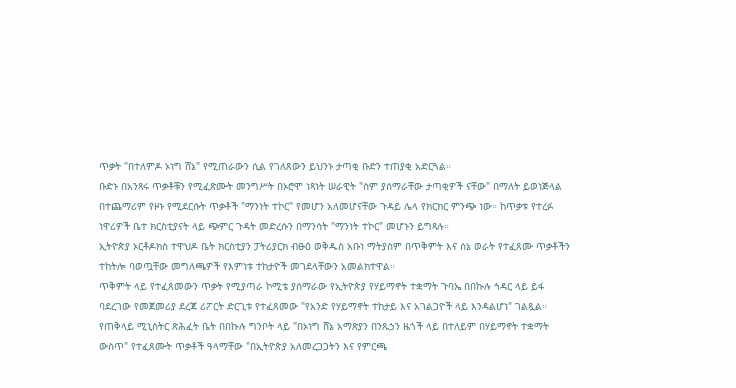ጥቃት "በተለምዶ ኦነግ ሸኔ" የሚጠራውን ሲል የገለጸውን ይህንኑ ታጣቂ ቡድን ተጠያቂ አድርጓል።
ቡድኑ በአንጻሩ ጥቃቶቹን የሚፈጽሙት መንግሥት በኦሮሞ ነጻነት ሠራዊት "ስም ያሰማራቸው ታጣቂዎች ናቸው" በማለት ይወነጅላል
በተጨማሪም የዞኑ የሚደርሱት ጥቃቶች "ማንነት ተኮር" የመሆን አለመሆናቸው ጉዳይ ሌላ የክርክር ምንጭ ነው። ከጥቃቱ የተረፉ ነዋሪዎች ቤተ ክርስቲያናት ላይ ጭምር ጉዳት መድረሱን በማንሳት "ማንነት ተኮር" መሆኑን ይግጻሉ።
ኢትዮጵያ ኦርቶዶክስ ተዋህዶ ቤት ክርስቲያን ፓትሪያርክ ብፁዕ ወቅዱስ አቡነ ማትያስም በጥቅምት እና ሰኔ ወራት የተፈጸሙ ጥቃቶችን ተከትሎ ባወጧቸው መግለጫዎች የእምነቱ ተከታዮች መገደላቸውን አመልክተዋል።
ጥቅምት ላይ የተፈጸመውን ጥቃት የሚያጣራ ኮሚቴ ያሰማራው የኢትዮጵያ የሃይማኖት ተቋማት ጉባኤ በበኩሉ ኅዳር ላይ ይፋ ባደረገው የመጀመሪያ ደረጃ ሪፖርት ድርጊቱ የተፈጸመው "የአንድ የሃይማኖት ተከታይ እና አገልጋዮች ላይ እንዳልሆነ" ገልጿል።
የጠቅላይ ሚኒስትር ጽሕፈት ቤት በበኩሉ ግንቦት ላይ "በኦነግ ሸኔ አማጽያን በንጹኃን ዜጎች ላይ በተለይም በሃይማኖት ተቋማት ውስጥ" የተፈጸሙት ጥቃቶች ዓላማቸው "በኢትዮጵያ አለመረጋጋትን እና የምርጫ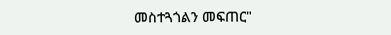መስተጓጎልን መፍጠር"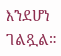እንደሆነ ገልጿል።